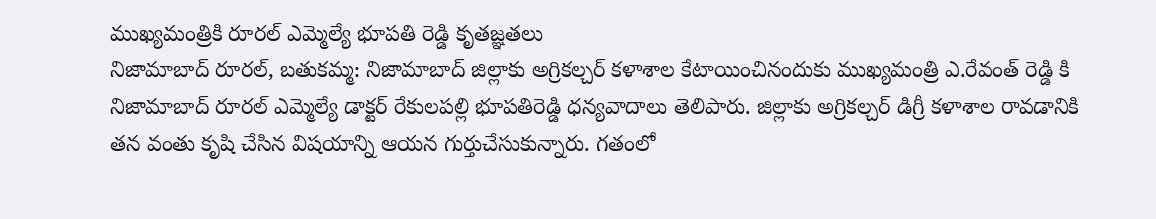ముఖ్యమంత్రికి రూరల్ ఎమ్మెల్యే భూపతి రెడ్డి కృతజ్ఞతలు
నిజామాబాద్ రూరల్, బతుకమ్మ: నిజామాబాద్ జిల్లాకు అగ్రికల్చర్ కళాశాల కేటాయించినందుకు ముఖ్యమంత్రి ఎ.రేవంత్ రెడ్డి కి నిజామాబాద్ రూరల్ ఎమ్మెల్యే డాక్టర్ రేకులపల్లి భూపతిరెడ్డి ధన్యవాదాలు తెలిపారు. జిల్లాకు అగ్రికల్చర్ డిగ్రీ కళాశాల రావడానికి తన వంతు కృషి చేసిన విషయాన్ని ఆయన గుర్తుచేసుకున్నారు. గతంలో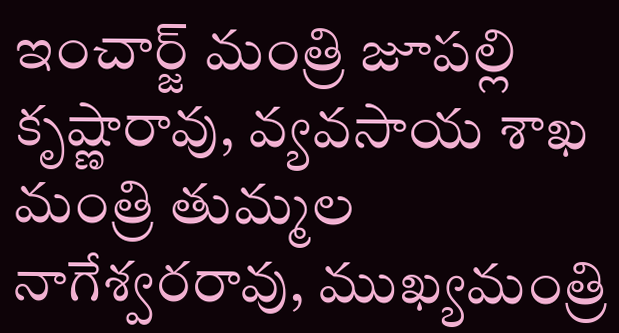ఇంచార్జ్ మంత్రి జూపల్లి కృష్ణారావు, వ్యవసాయ శాఖ మంత్రి తుమ్మల నాగేశ్వరరావు, ముఖ్యమంత్రి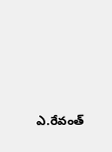ఎ.రేవంత్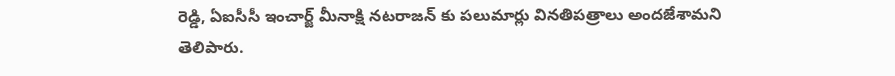రెడ్డి, ఏఐసీసీ ఇంచార్జ్ మీనాక్షి నటరాజన్ కు పలుమార్లు వినతిపత్రాలు అందజేశామని తెలిపారు.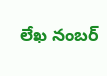లేఖ నంబర్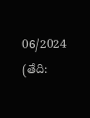06/2024 (తేది: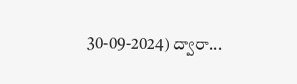30-09-2024) ద్వారా...